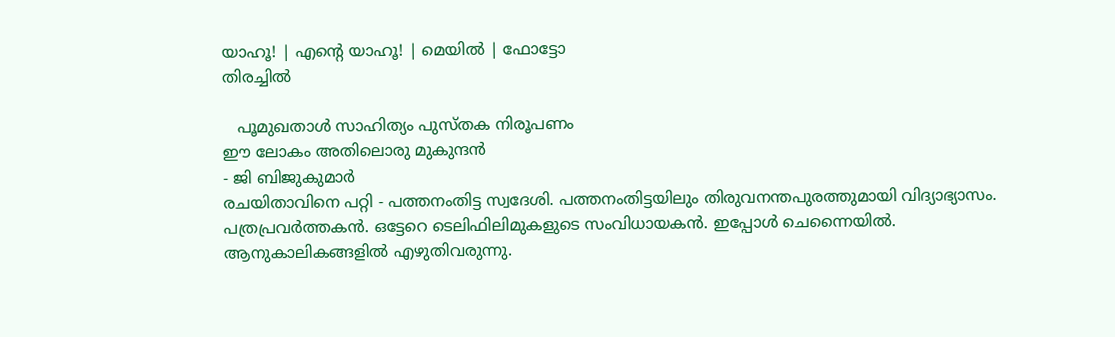യാഹൂ! | എന്‍റെ യാഹൂ! | മെയില്‍ | ഫോട്ടോ
തിരച്ചില്‍

   പൂമുഖതാള്‍ സാഹിത്യം പുസ്തക നിരൂപണം
ഈ ലോകം അതിലൊരു മുകുന്ദന്‍
- ജി ബിജുകുമാര്‍
രചയിതാവിനെ പറ്റി - പത്തനം‌തിട്ട സ്വദേശി. പത്തനംതിട്ടയിലും തിരുവനന്തപുരത്തുമായി വിദ്യാഭ്യാസം. പത്രപ്രവര്‍ത്തകന്‍. ഒട്ടേറെ ടെലിഫിലിമുകളുടെ സംവിധായകന്‍. ഇപ്പോള്‍ ചെന്നൈയില്‍. ആനുകാലികങ്ങളില്‍ എഴുതിവരുന്നു.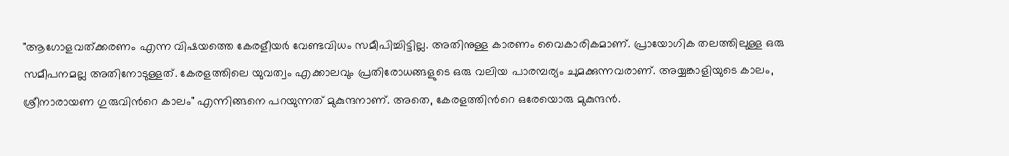"ആഗോളവത്ക്കരണം എന്ന വിഷയത്തെ കേരളീയര്‍ വേണ്ടവിധം സമീപിച്ചിട്ടില്ല. അതിനുള്ള കാരണം വൈകാരികമാണ്‌. പ്രായോഗിക തലത്തിലുള്ള ഒരു സമീപനമല്ല അതിനോടുള്ളത്‌. കേരളത്തിലെ യുവത്വം എക്കാലവും പ്രതിരോധങ്ങളുടെ ഒരു വലിയ പാരമ്പര്യം ചുമക്കുന്നവരാണ്‌. അയ്യങ്കാളിയുടെ കാലം, ശ്രീനാരായണ ഗുരുവിന്‍റെ കാലം" എന്നിങ്ങനെ പറയുന്നത്‌ മുകുന്ദനാണ്‌. അതെ, കേരളത്തിന്‍റെ ഒരേയൊരു മുകുന്ദന്‍.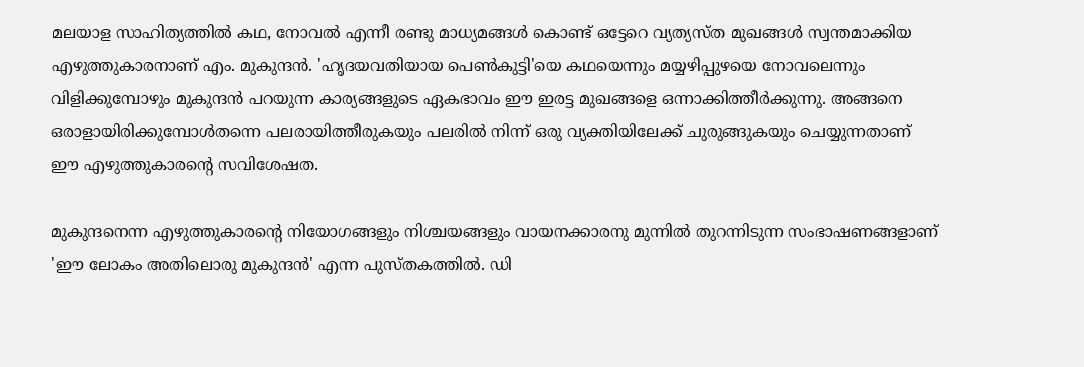മലയാള സാഹിത്യത്തില്‍ കഥ, നോവല്‍ എന്നീ രണ്ടു മാധ്യമങ്ങള്‍ കൊണ്ട്‌ ഒട്ടേറെ വ്യത്യസ്ത മുഖങ്ങള്‍ സ്വന്തമാക്കിയ എഴുത്തുകാരനാണ്‌ എം. മുകുന്ദന്‍. 'ഹൃദയവതിയായ പെണ്‍കുട്ടി'യെ കഥയെന്നും മയ്യഴിപ്പുഴയെ നോവലെന്നും വിളിക്കുമ്പോഴും മുകുന്ദന്‍ പറയുന്ന കാര്യങ്ങളുടെ ഏകഭാവം ഈ ഇരട്ട മുഖങ്ങളെ ഒന്നാക്കിത്തീര്‍ക്കുന്നു. അങ്ങനെ ഒരാളായിരിക്കുമ്പോള്‍തന്നെ പലരായിത്തീരുകയും പലരില്‍ നിന്ന്‌ ഒരു വ്യക്തിയിലേക്ക്‌ ചുരുങ്ങുകയും ചെയ്യുന്നതാണ്‌ ഈ എഴുത്തുകാരന്‍റെ സവിശേഷത.

മുകുന്ദനെന്ന എഴുത്തുകാരന്‍റെ നിയോഗങ്ങളും നിശ്ചയങ്ങളും വായനക്കാരനു മുന്നില്‍ തുറന്നിടുന്ന സംഭാഷണങ്ങളാണ്‌ 'ഈ ലോകം അതിലൊരു മുകുന്ദന്‍' എന്ന പുസ്തകത്തില്‍. ഡി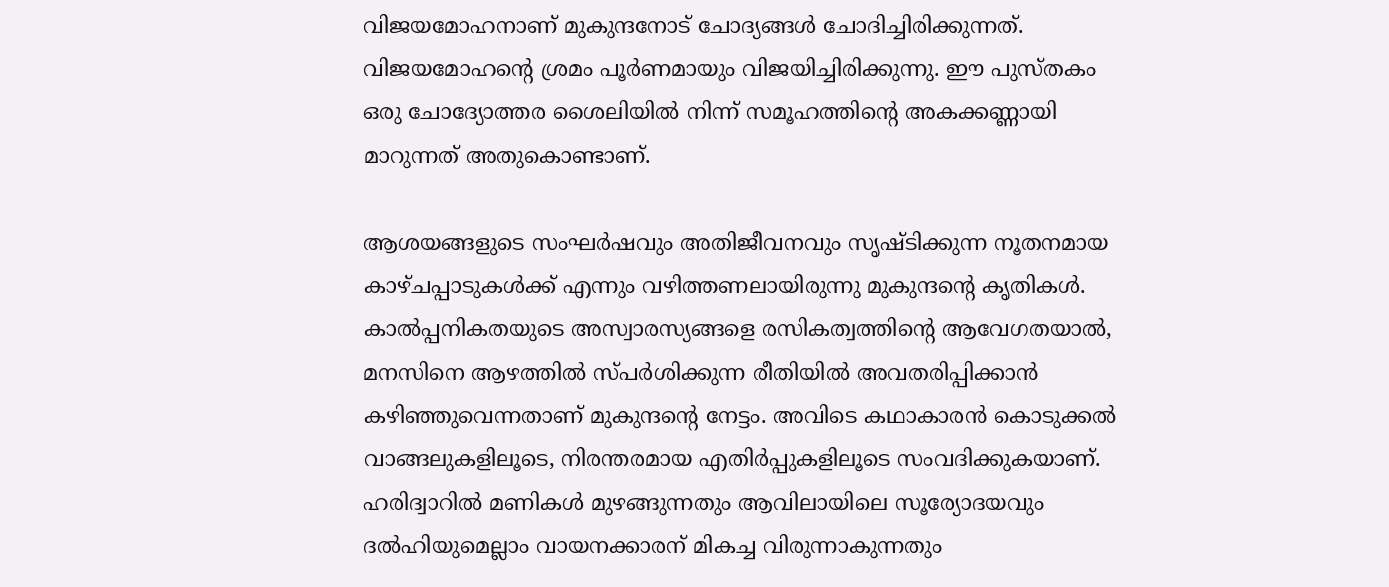വിജയമോഹനാണ്‌ മുകുന്ദനോട്‌ ചോദ്യങ്ങള്‍ ചോദിച്ചിരിക്കുന്നത്‌. വിജയമോഹന്‍റെ ശ്രമം പൂര്‍ണമായും വിജയിച്ചിരിക്കുന്നു. ഈ പുസ്തകം ഒരു ചോദ്യോത്തര ശൈലിയില്‍ നിന്ന്‌ സമൂഹത്തിന്‍റെ അകക്കണ്ണായി മാറുന്നത്‌ അതുകൊണ്ടാണ്‌.

ആശയങ്ങളുടെ സംഘര്‍ഷവും അതിജീവനവും സൃഷ്ടിക്കുന്ന നൂതനമായ കാഴ്ചപ്പാടുകള്‍ക്ക്‌ എന്നും വഴിത്തണലായിരുന്നു മുകുന്ദന്‍റെ കൃതികള്‍. കാല്‍പ്പനികതയുടെ അസ്വാരസ്യങ്ങളെ രസികത്വത്തിന്‍റെ ആവേഗതയാല്‍, മനസിനെ ആഴത്തില്‍ സ്പര്‍ശിക്കുന്ന രീതിയില്‍ അവതരിപ്പിക്കാന്‍ കഴിഞ്ഞുവെന്നതാണ്‌ മുകുന്ദന്‍റെ നേട്ടം. അവിടെ കഥാകാരന്‍ കൊടുക്കല്‍ വാങ്ങലുകളിലൂടെ, നിരന്തരമായ എതിര്‍പ്പുകളിലൂടെ സംവദിക്കുകയാണ്‌. ഹരിദ്വാറില്‍ മണികള്‍ മുഴങ്ങുന്നതും ആവിലായിലെ സൂര്യോദയവും ദല്‍ഹിയുമെല്ലാം വായനക്കാരന്‌ മികച്ച വിരുന്നാകുന്നതും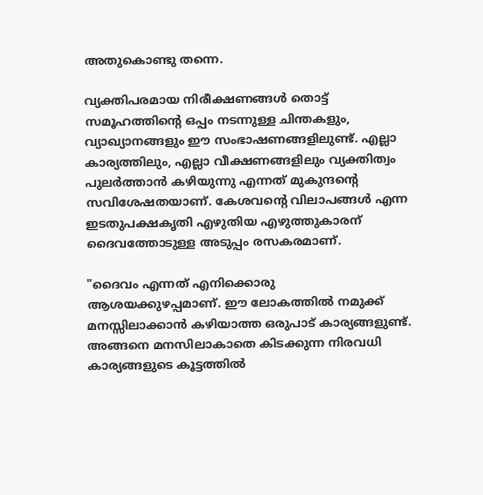അതുകൊണ്ടു തന്നെ.

വ്യക്തിപരമായ നിരീക്ഷണങ്ങള്‍ തൊട്ട്‌ സമൂഹത്തിന്‍റെ ഒപ്പം നടന്നുള്ള ചിന്തകളും, വ്യാഖ്യാനങ്ങളും ഈ സംഭാഷണങ്ങളിലുണ്ട്‌. എല്ലാ കാര്യത്തിലും, എല്ലാ വീക്ഷണങ്ങളിലും വ്യക്തിത്വം പുലര്‍ത്താന്‍ കഴിയുന്നു എന്നത്‌ മുകുന്ദന്‍റെ സവിശേഷതയാണ്‌. കേശവന്‍റെ വിലാപങ്ങള്‍ എന്ന ഇടതുപക്ഷകൃതി എഴുതിയ എഴുത്തുകാരന്‌ ദൈവത്തോടുള്ള അടുപ്പം രസകരമാണ്‌.

"ദൈവം എന്നത്‌ എനിക്കൊരു ആശയക്കുഴപ്പമാണ്‌. ഈ ലോകത്തില്‍ നമുക്ക്‌ മനസ്സിലാക്കാന്‍ കഴിയാത്ത ഒരുപാട്‌ കാര്യങ്ങളുണ്ട്‌. അങ്ങനെ മനസിലാകാതെ കിടക്കുന്ന നിരവധി കാര്യങ്ങളുടെ കൂട്ടത്തില്‍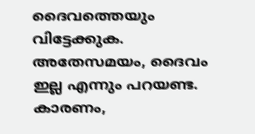ദൈവത്തെയും വിട്ടേക്കുക. അതേസമയം, ദൈവം ഇല്ല എന്നും പറയണ്ട. കാരണം,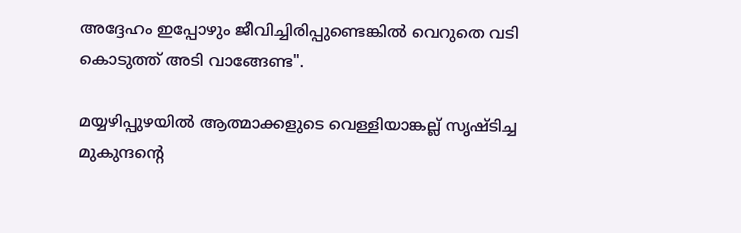അദ്ദേഹം ഇപ്പോഴും ജീവിച്ചിരിപ്പുണ്ടെങ്കില്‍ വെറുതെ വടി കൊടുത്ത്‌ അടി വാങ്ങേണ്ട".

മയ്യഴിപ്പുഴയില്‍ ആത്മാക്കളുടെ വെള്ളിയാങ്കല്ല്‌ സൃഷ്ടിച്ച മുകുന്ദന്‍റെ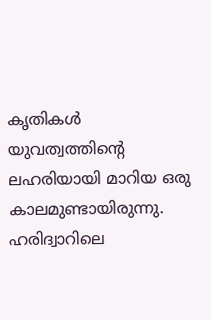കൃതികള്‍ യുവത്വത്തിന്‍റെ ലഹരിയായി മാറിയ ഒരു കാലമുണ്ടായിരുന്നു. ഹരിദ്വാറിലെ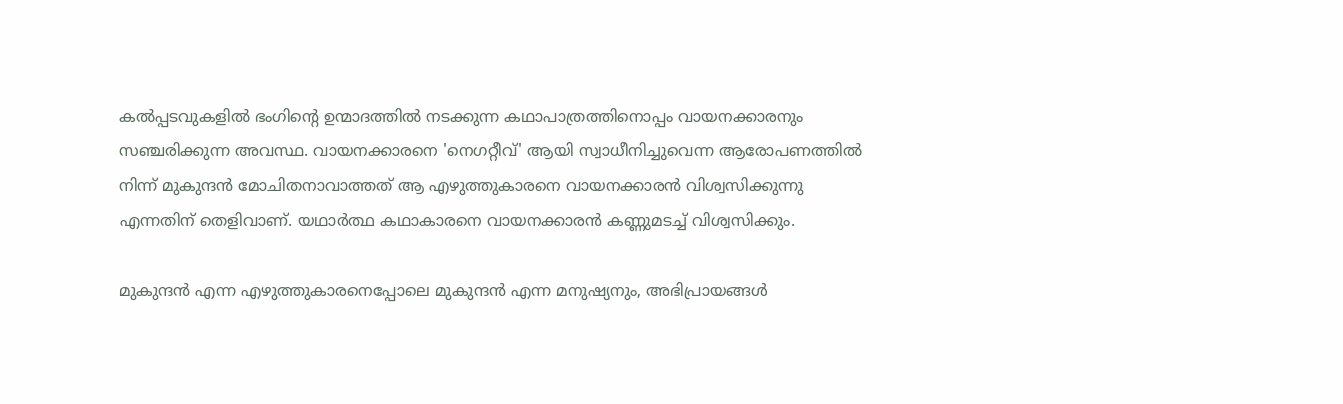കല്‍പ്പടവുകളില്‍ ഭംഗിന്‍റെ ഉന്മാദത്തില്‍ നടക്കുന്ന കഥാപാത്രത്തിനൊപ്പം വായനക്കാരനും സഞ്ചരിക്കുന്ന അവസ്ഥ. വായനക്കാരനെ 'നെഗറ്റീവ്‌' ആയി സ്വാധീനിച്ചുവെന്ന ആരോപണത്തില്‍ നിന്ന്‌ മുകുന്ദന്‍ മോചിതനാവാത്തത്‌ ആ എഴുത്തുകാരനെ വായനക്കാരന്‍ വിശ്വസിക്കുന്നു എന്നതിന്‌ തെളിവാണ്‌. യഥാര്‍ത്ഥ കഥാകാരനെ വായനക്കാരന്‍ കണ്ണുമടച്ച്‌ വിശ്വസിക്കും.

മുകുന്ദന്‍ എന്ന എഴുത്തുകാരനെപ്പോലെ മുകുന്ദന്‍ എന്ന മനുഷ്യനും, അഭിപ്രായങ്ങള്‍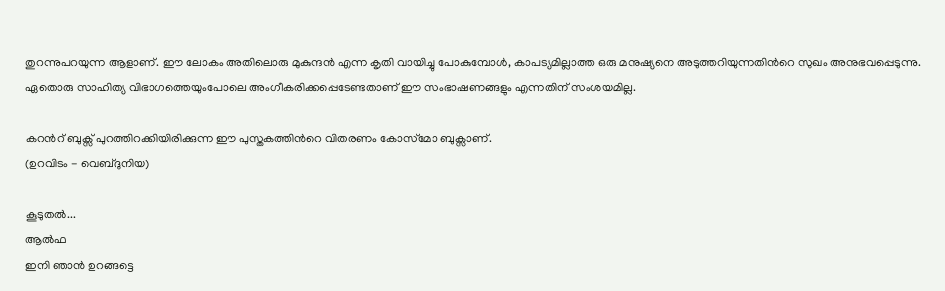തുറന്നുപറയുന്ന ആളാണ്‌. ഈ ലോകം അതിലൊരു മുകുന്ദന്‍ എന്ന കൃതി വായിച്ചു പോകുമ്പോള്‍, കാപട്യമില്ലാത്ത ഒരു മനുഷ്യനെ അടുത്തറിയുന്നതിന്‍റെ സുഖം അനുഭവപ്പെടുന്നു. ഏതൊരു സാഹിത്യ വിഭാഗത്തെയുംപോലെ അംഗീകരിക്കപ്പെടേണ്ടതാണ്‌ ഈ സംഭാഷണങ്ങളും എന്നതിന്‌ സംശയമില്ല.

കറന്‍റ്‌ ബുക്സ്‌ പുറത്തിറക്കിയിരിക്കുന്ന ഈ പുസ്തകത്തിന്‍റെ വിതരണം കോസ്‌മോ ബുക്സാണ്‌.
(ഉറവിടം - വെബ്‌ദുനിയ)

കൂടുതല്‍...
ആല്‍ഫ
ഇനി ഞാന്‍ ഉറങ്ങട്ടെ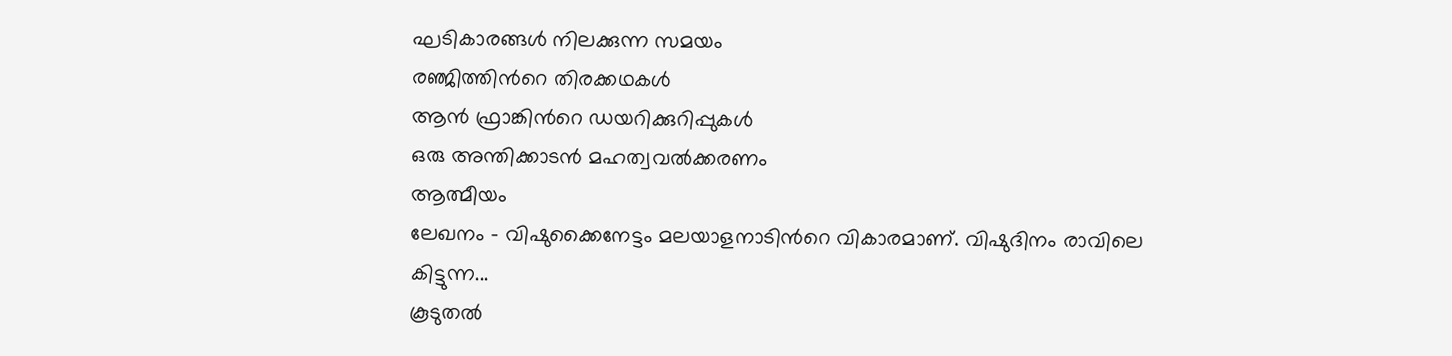ഘടികാരങ്ങള്‍ നിലക്കുന്ന സമയം
രഞ്ജിത്തിന്‍റെ തിരക്കഥകള്‍
ആന്‍ ഫ്രാങ്കിന്‍റെ ഡയറിക്കുറിപ്പുകള്‍
ഒരു അന്തിക്കാടന്‍ മഹത്വവല്‍ക്കരണം
ആത്മീയം
ലേഖനം - വിഷുക്കൈനേട്ടം മലയാളനാടിന്‍റെ വികാരമാണ്. വിഷുദിനം രാവിലെ കിട്ടുന്ന...
കൂടുതല്‍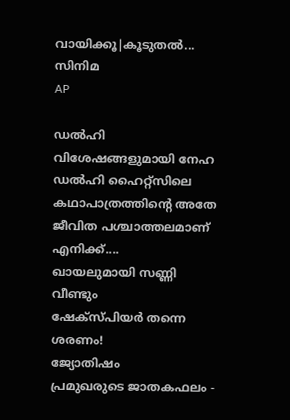വായിക്കൂ|കൂടുതല്‍...
സിനിമ
AP

ഡല്‍ഹി വിശേഷങ്ങളുമായി നേഹ
ഡല്‍ഹി ഹൈറ്റ്സിലെ കഥാപാത്രത്തിന്‍റെ അതേ ജീവിത പശ്ചാത്തലമാണ് എനിക്ക്....
ഖായലുമായി സണ്ണി വീണ്ടും
ഷേക്സ്‌പിയര്‍ തന്നെ ശരണം!
ജ്യോതിഷം
പ്രമുഖരുടെ ജാതകഫലം -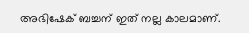അഭിഷേക് ബച്ചന് ഇത് നല്ല കാലമാണ്.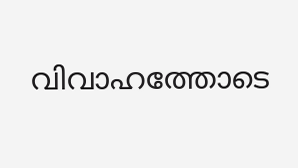വിവാഹത്തോടെ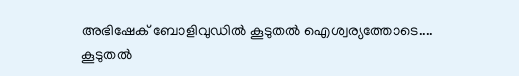അഭിഷേക് ബോളിവുഡില്‍ കൂടുതല്‍ ഐശ്വര്യത്തോടെ....
കൂടുതല്‍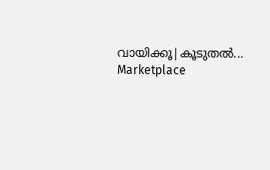വായിക്കൂ|കൂടുതല്‍...
Marketplace